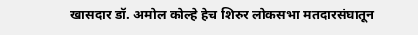खासदार डॉ. अमोल कोल्हे हेच शिरुर लोकसभा मतदारसंघातून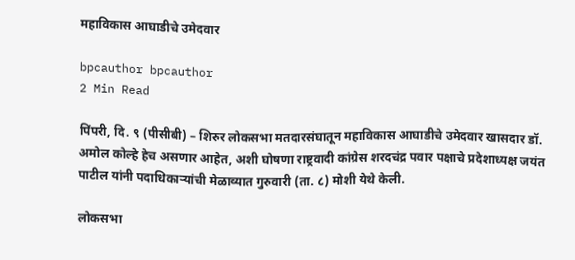महाविकास आघाडीचे उमेदवार

bpcauthor bpcauthor
2 Min Read

पिंपरी, दि. ९ (पीसीबी) – शिरुर लोकसभा मतदारसंघातून महाविकास आघाडीचे उमेदवार खासदार डॉ. अमोल कोल्हे हेच असणार आहेत, अशी घोषणा राष्ट्रवादी कांग्रेस शरदचंद्र पवार पक्षाचे प्रदेशाध्यक्ष जयंत पाटील यांनी पदाधिकाऱ्यांची मेळाव्यात गुरुवारी (ता. ८) मोशी येथे केली.

लोकसभा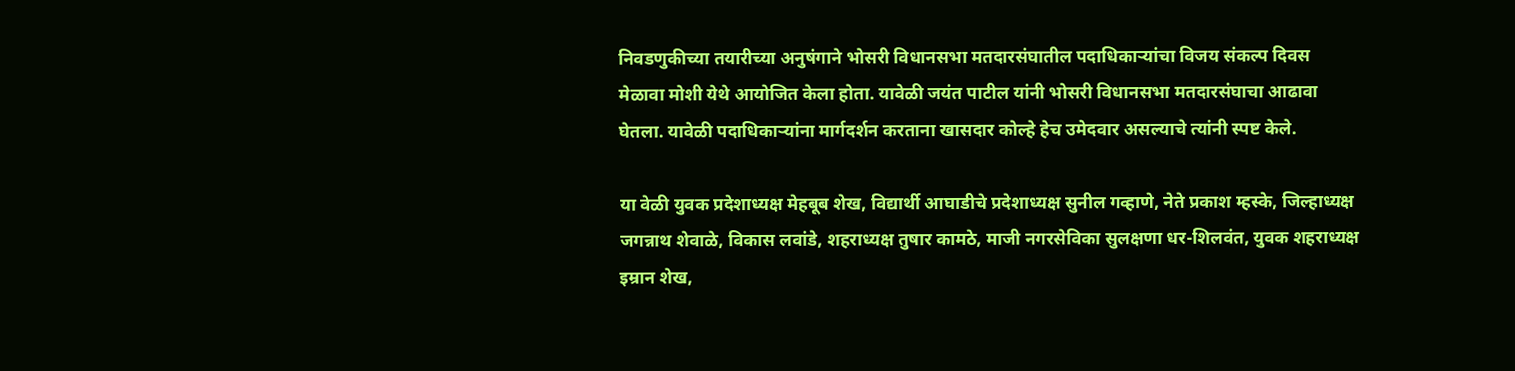निवडणुकीच्या तयारीच्या अनुषंगाने भोसरी विधानसभा मतदारसंघातील पदाधिकाऱ्यांचा विजय संकल्प दिवस मेळावा मोशी येथे आयोजित केला होता. यावेळी जयंत पाटील यांनी भोसरी विधानसभा मतदारसंघाचा आढावा घेतला. यावेळी पदाधिकाऱ्यांना मार्गदर्शन करताना खासदार कोल्हे हेच उमेदवार असल्याचे त्यांनी स्पष्ट केले.

या वेळी युवक प्रदेशाध्यक्ष मेहबूब शेख, विद्यार्थी आघाडीचे प्रदेशाध्यक्ष सुनील गव्हाणे, नेते प्रकाश म्हस्के, जिल्हाध्यक्ष जगन्नाथ शेवाळे, विकास लवांडे, शहराध्यक्ष तुषार कामठे, माजी नगरसेविका सुलक्षणा धर-शिलवंत, युवक शहराध्यक्ष इम्रान शेख,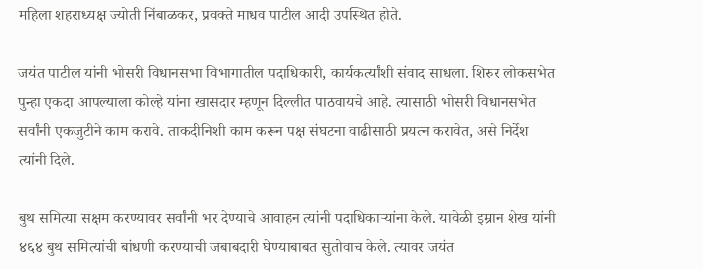महिला शहराध्यक्ष ज्योती निंबाळकर, प्रवक्ते माधव पाटील आदी उपस्थित होते.

जयंत पाटील यांनी भोसरी विधानसभा विभागातील पदाधिकारी, कार्यकर्त्यांशी संवाद साधला. शिरुर लोकसभेत पुन्हा एकदा आपल्याला कोल्हे यांना खासदार म्हणून दिल्लीत पाठवायचे आहे. त्यासाठी भोसरी विधानसभेत सर्वांनी एकजुटीने काम करावे. ताकदीनिशी काम करून पक्ष संघटना वाढीसाठी प्रयत्न करावेत, असे निर्देश त्यांनी दिले.

बुथ समित्या सक्षम करण्यावर सर्वांनी भर देण्याचे आवाहन त्यांनी पदाधिकाऱ्यांना केले. यावेळी इम्रान शेख यांनी ४६४ बुथ समित्यांची बांधणी करण्याची जबाबदारी घेण्याबाबत सुतोवाच केले. त्यावर जयंत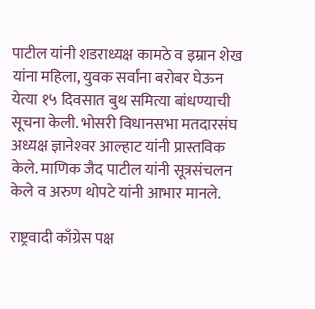पाटील यांनी शडराध्यक्ष कामठे व इम्रान शेख यांना महिला, युवक सर्वांना बरोबर घेऊन येत्या १५ दिवसात बुथ समित्या बांधण्याची सूचना केली. भोसरी विधानसभा मतदारसंघ अध्यक्ष ज्ञानेश्‍वर आल्हाट यांनी प्रास्तविक केले. माणिक जैद पाटील यांनी सूत्रसंचलन केले व अरुण थोपटे यांनी आभार मानले.

राष्ट्रवादी काँग्रेस पक्ष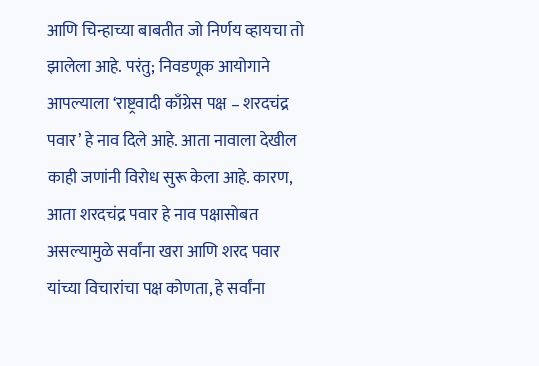आणि चिन्हाच्या बाबतीत जो निर्णय व्हायचा तो झालेला आहे. परंतु; निवडणूक आयोगाने आपल्याला ‘राष्ट्रवादी काँग्रेस पक्ष – शरदचंद्र पवार’ हे नाव दिले आहे. आता नावाला देखील काही जणांनी विरोध सुरू केला आहे. कारण, आता शरदचंद्र पवार हे नाव पक्षासोबत असल्यामुळे सर्वांना खरा आणि शरद पवार यांच्या विचारांचा पक्ष कोणता, हे सर्वांना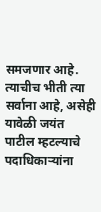समजणार आहे. त्याचीच भीती त्या सर्वाना आहे, असेही यावेळी जयंत पाटील म्हटल्याचे पदाधिकाऱ्यांना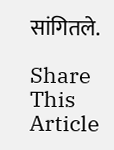सांगितले.

Share This Article